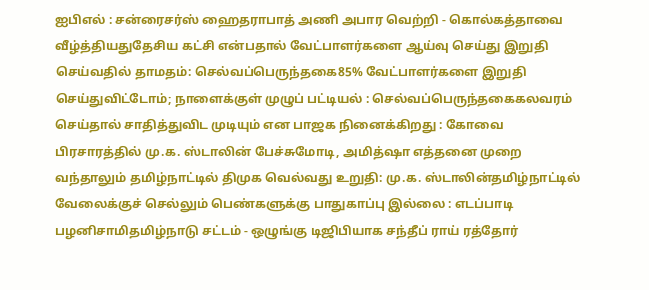ஐபிஎல் : சன்ரைசர்ஸ் ஹைதராபாத் அணி அபார வெற்றி - கொல்கத்தாவை வீழ்த்தியதுதேசிய கட்சி என்பதால் வேட்பாளர்களை ஆய்வு செய்து இறுதி செய்வதில் தாமதம்: செல்வப்பெருந்தகை85% வேட்பாளர்களை இறுதி செய்துவிட்டோம்; நாளைக்குள் முழுப் பட்டியல் : செல்வப்பெருந்தகைகலவரம் செய்தால் சாதித்துவிட முடியும் என பாஜக நினைக்கிறது : கோவை பிரசாரத்தில் மு.க. ஸ்டாலின் பேச்சுமோடி, அமித்ஷா எத்தனை முறை வந்தாலும் தமிழ்நாட்டில் திமுக வெல்வது உறுதி: மு.க. ஸ்டாலின்தமிழ்நாட்டில் வேலைக்குச் செல்லும் பெண்களுக்கு பாதுகாப்பு இல்லை : எடப்பாடி பழனிசாமிதமிழ்நாடு சட்டம் - ஒழுங்கு டிஜிபியாக சந்தீப் ராய் ரத்தோர்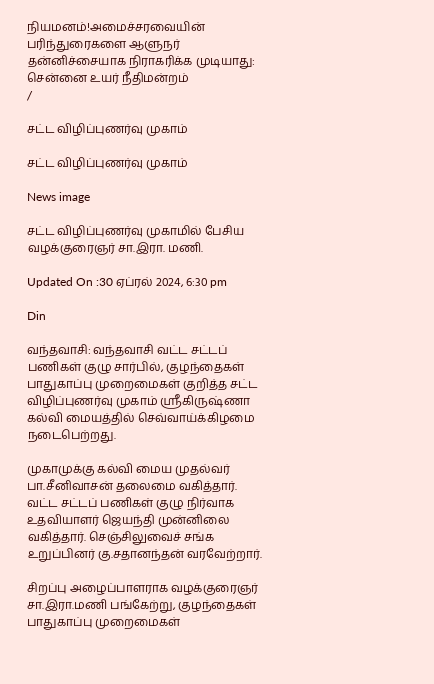நியமனம்!அமைச்சரவையின் பரிந்துரைகளை ஆளுநர் தன்னிச்சையாக நிராகரிக்க முடியாது: சென்னை உயர் நீதிமன்றம்
/

சட்ட விழிப்புணர்வு முகாம்

சட்ட விழிப்புணர்வு முகாம்

News image

சட்ட விழிப்புணர்வு முகாமில் பேசிய வழக்குரைஞர் சா.இரா. மணி.

Updated On :30 ஏப்ரல் 2024, 6:30 pm

Din

வந்தவாசி: வந்தவாசி வட்ட சட்டப் பணிகள் குழு சார்பில், குழந்தைகள் பாதுகாப்பு முறைமைகள் குறித்த சட்ட விழிப்புணர்வு முகாம் ஸ்ரீகிருஷ்ணா கல்வி மையத்தில் செவ்வாய்க்கிழமை நடைபெற்றது.

முகாமுக்கு கல்வி மைய முதல்வர் பா.சீனிவாசன் தலைமை வகித்தார். வட்ட சட்டப் பணிகள் குழு நிர்வாக உதவியாளர் ஜெயந்தி முன்னிலை வகித்தார். செஞ்சிலுவைச் சங்க உறுப்பினர் கு.சதானந்தன் வரவேற்றார்.

சிறப்பு அழைப்பாளராக வழக்குரைஞர் சா.இரா.மணி பங்கேற்று, குழந்தைகள் பாதுகாப்பு முறைமைகள்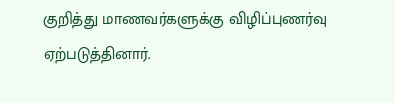குறித்து மாணவர்களுக்கு விழிப்புணர்வு ஏற்படுத்தினார்.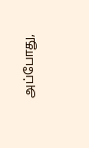அப்போது,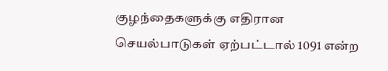குழந்தைகளுக்கு எதிரான செயல்பாடுகள் ஏற்பட்டால் 1091 என்ற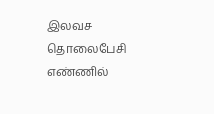இலவச தொலைபேசி எண்ணில்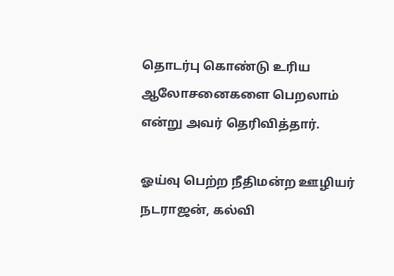தொடர்பு கொண்டு உரிய ஆலோசனைகளை பெறலாம் என்று அவர் தெரிவித்தார்.

ஓய்வு பெற்ற நீதிமன்ற ஊழியர் நடராஜன், கல்வி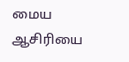மைய ஆசிரியை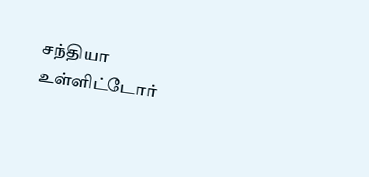சந்தியா உள்ளிட்டோர்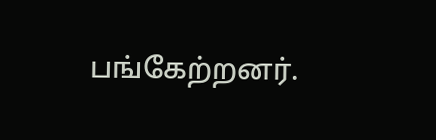பங்கேற்றனர்.